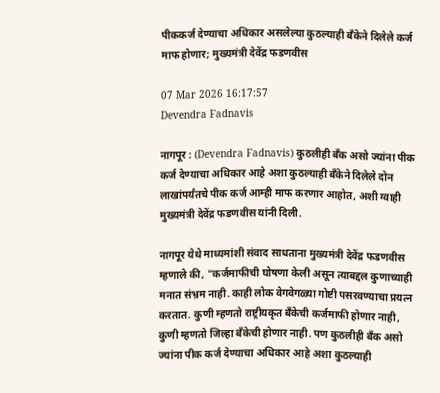पीककर्ज देण्याचा अधिकार असलेल्या कुठल्याही बँकेने दिलेले कर्ज माफ होणार; मुख्यमंत्री देवेंद्र फडणवीस

07 Mar 2026 16:17:57
Devendra Fadnavis

नागपूर : (Devendra Fadnavis) कुठलीही बँक असो ज्यांना पीक कर्ज देण्याचा अधिकार आहे अशा कुठल्याही बँकेने दिलेले दोन लाखांपर्यंतचे पीक कर्ज आम्ही माफ करणार आहोत, अशी ग्वाही मुख्यमंत्री देवेंद्र फडणवीस यांनी दिली.

नागपूर येथे माध्यमांशी संवाद साधताना मुख्यमंत्री देवेंद्र फडणवीस म्हणाले की, "कर्जमाफीची घोषणा केली असून त्याबद्दल कुणाच्याही मनात संभ्रम नाही. काही लोक वेगवेगळ्या गोष्टी पसरवण्याचा प्रयत्न करतात. कुणी म्हणतो राष्ट्रीयकृत बँकेची कर्जमाफी होणार नाही, कुणी म्हणतो जिल्हा बँकेची होणार नाही. पण कुठलीही बँक असो ज्यांना पीक कर्ज देण्याचा अधिकार आहे अशा कुठल्याही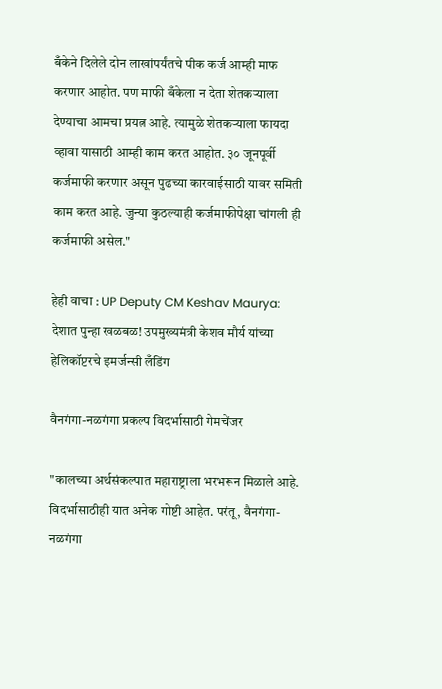बँकेने दिलेले दोन लाखांपर्यंतचे पीक कर्ज आम्ही माफ करणार आहोत. पण माफी बँकेला न देता शेतकऱ्याला देण्याचा आमचा प्रयत्न आहे. त्यामुळे शेतकऱ्याला फायदा व्हावा यासाठी आम्ही काम करत आहोत. ३० जूनपूर्वी कर्जमाफी करणार असून पुढच्या कारवाईसाठी यावर समिती काम करत आहे. जुन्या कुठल्याही कर्जमाफीपेक्षा चांगली ही कर्जमाफी असेल."

हेही वाचा : UP Deputy CM Keshav Maurya: देशात पुन्हा खळबळ! उपमुख्यमंत्री केशव मौर्य यांच्या हेलिकॉप्टरचे इमर्जन्सी लँडिंग

वैनगंगा-नळगंगा प्रकल्प विदर्भासाठी गेमचेंजर

"कालच्या अर्थसंकल्पात महाराष्ट्राला भरभरून मिळाले आहे. विदर्भासाठीही यात अनेक गोष्टी आहेत. परंतू, वैनगंगा-नळगंगा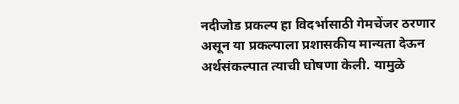नदीजोड प्रकल्प हा विदर्भासाठी गेमचेंजर ठरणार असून या प्रकल्पाला प्रशासकीय मान्यता देऊन अर्थसंकल्पात त्याची घोषणा केली. यामुळे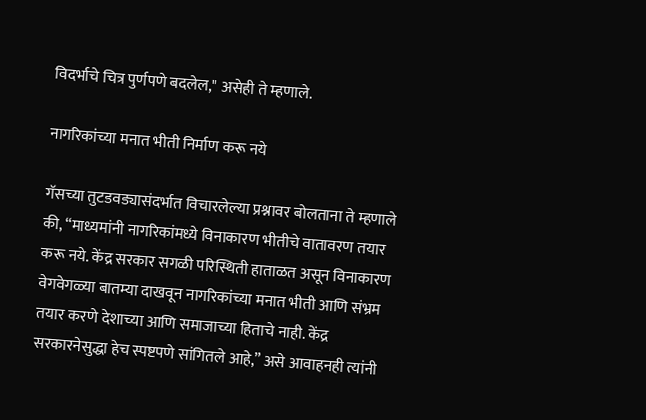विदर्भाचे चित्र पुर्णपणे बदलेल," असेही ते म्हणाले.

नागरिकांच्या मनात भीती निर्माण करू नये

गॅसच्या तुटडवड्यासंदर्भात विचारलेल्या प्रश्नावर बोलताना ते म्हणाले की, “माध्यमांनी नागरिकांमध्ये विनाकारण भीतीचे वातावरण तयार करू नये. केंद्र सरकार सगळी परिस्थिती हाताळत असून विनाकारण वेगवेगळ्या बातम्या दाखवून नागरिकांच्या मनात भीती आणि संभ्रम तयार करणे देशाच्या आणि समाजाच्या हिताचे नाही. केंद्र सरकारनेसुद्धा हेच स्पष्टपणे सांगितले आहे,” असे आवाहनही त्यांनी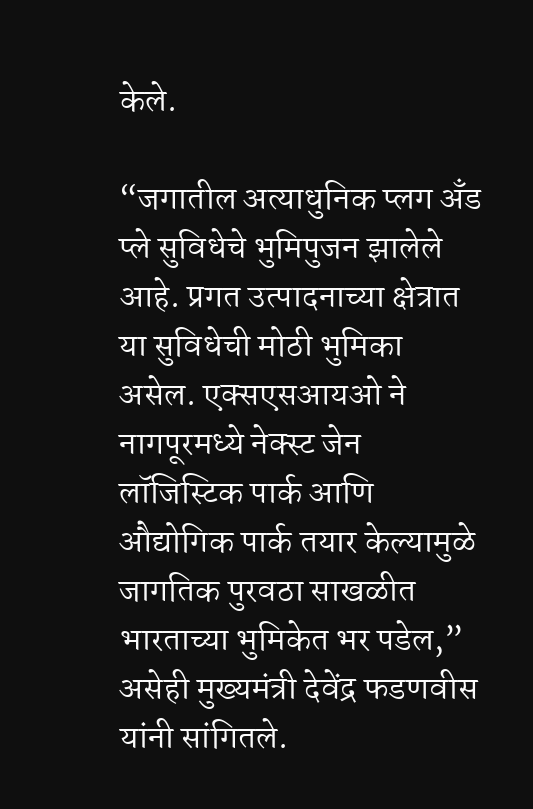केले.

“जगातील अत्याधुनिक प्लग अँड प्ले सुविधेचे भुमिपुजन झालेले आहे. प्रगत उत्पादनाच्या क्षेत्रात या सुविधेची मोठी भुमिका असेल. एक्सएसआयओ ने नागपूरमध्ये नेक्स्ट जेन लॉजिस्टिक पार्क आणि औद्योगिक पार्क तयार केल्यामुळे जागतिक पुरवठा साखळीत भारताच्या भुमिकेत भर पडेल,” असेही मुख्यमंत्री देवेंद्र फडणवीस यांनी सांगितले.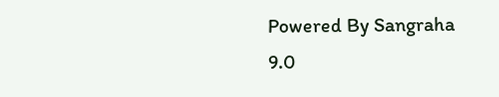Powered By Sangraha 9.0